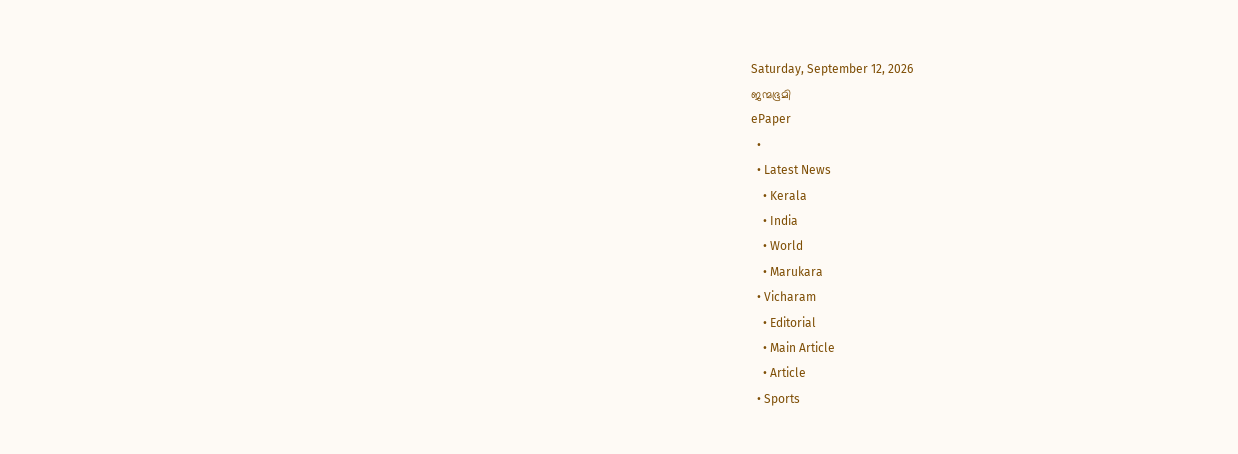Saturday, September 12, 2026
ജന്മഭൂമി
ePaper
  •
  • Latest News
    • Kerala
    • India
    • World
    • Marukara
  • Vicharam
    • Editorial
    • Main Article
    • Article
  • Sports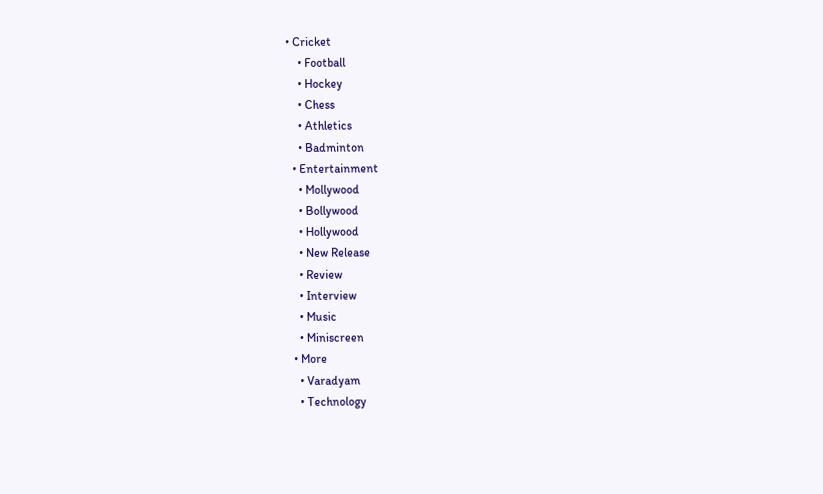• Cricket
    • Football
    • Hockey
    • Chess
    • Athletics
    • Badminton
  • Entertainment
    • Mollywood
    • Bollywood
    • Hollywood
    • New Release
    • Review
    • Interview
    • Music
    • Miniscreen
  • More
    • Varadyam
    • Technology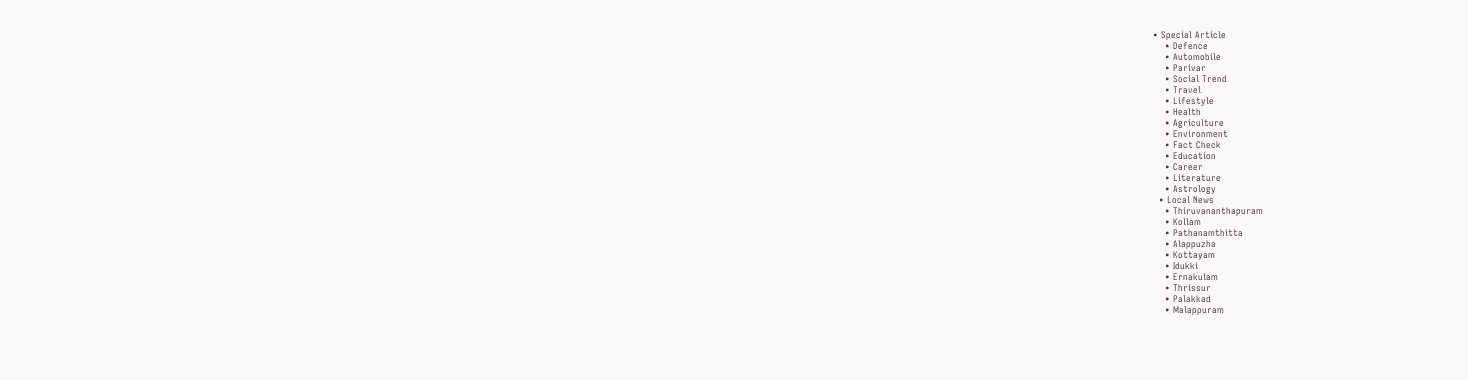• Special Article
    • Defence
    • Automobile
    • Parivar
    • Social Trend
    • Travel
    • Lifestyle
    • Health
    • Agriculture
    • Environment
    • Fact Check
    • Education
    • Career
    • Literature
    • Astrology
  • Local News
    • Thiruvananthapuram
    • Kollam
    • Pathanamthitta
    • Alappuzha
    • Kottayam
    • Idukki
    • Ernakulam
    • Thrissur
    • Palakkad
    • Malappuram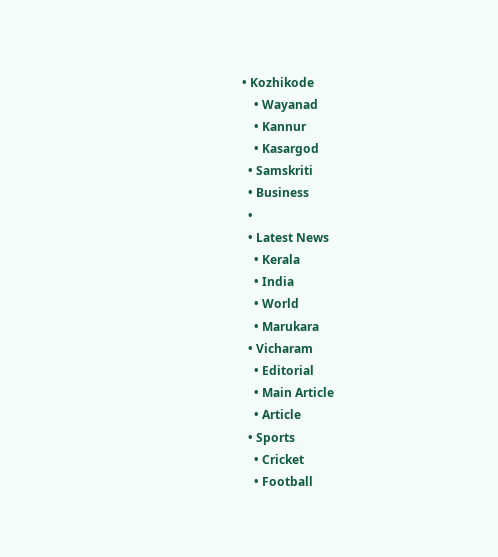• Kozhikode
    • Wayanad
    • Kannur
    • Kasargod
  • Samskriti
  • Business
  •
  • Latest News
    • Kerala
    • India
    • World
    • Marukara
  • Vicharam
    • Editorial
    • Main Article
    • Article
  • Sports
    • Cricket
    • Football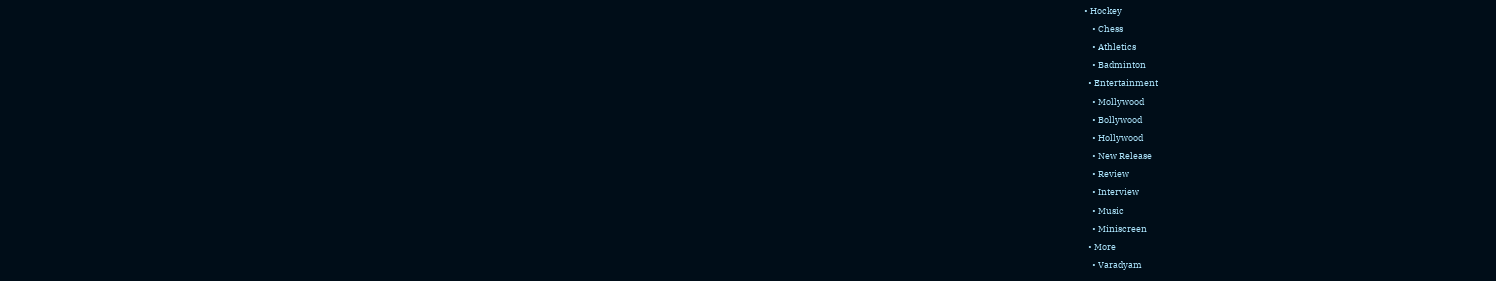• Hockey
    • Chess
    • Athletics
    • Badminton
  • Entertainment
    • Mollywood
    • Bollywood
    • Hollywood
    • New Release
    • Review
    • Interview
    • Music
    • Miniscreen
  • More
    • Varadyam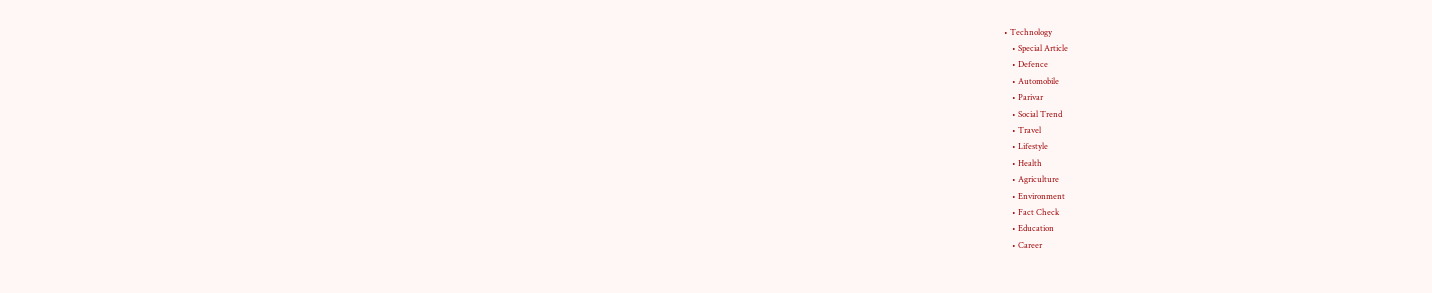• Technology
    • Special Article
    • Defence
    • Automobile
    • Parivar
    • Social Trend
    • Travel
    • Lifestyle
    • Health
    • Agriculture
    • Environment
    • Fact Check
    • Education
    • Career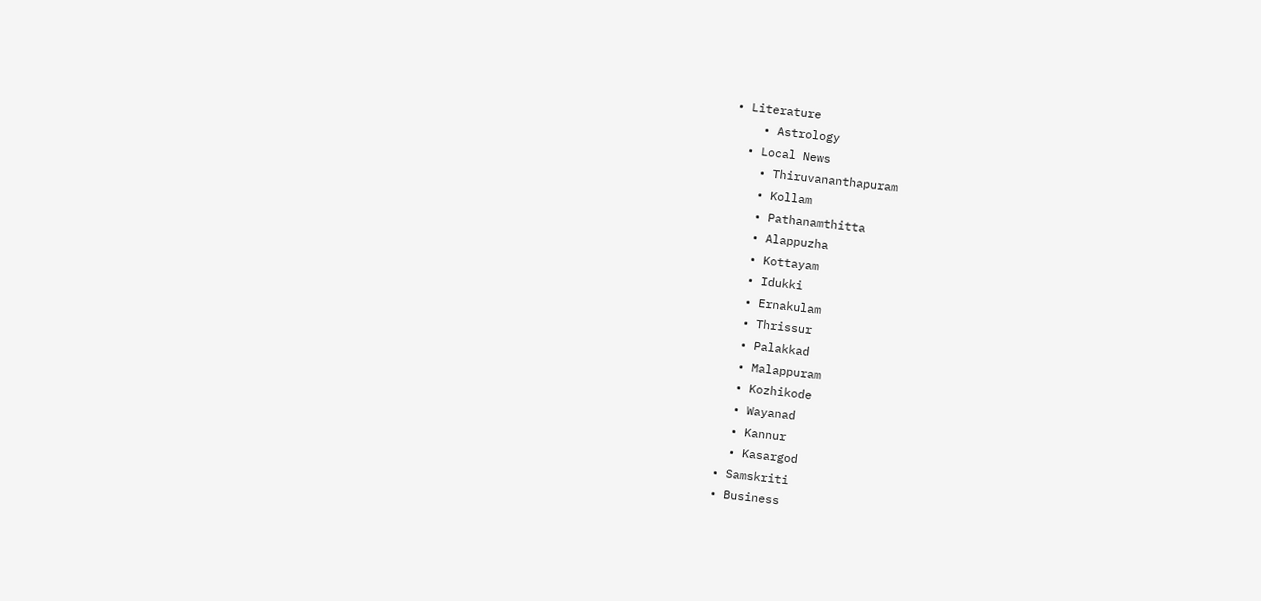• Literature
    • Astrology
  • Local News
    • Thiruvananthapuram
    • Kollam
    • Pathanamthitta
    • Alappuzha
    • Kottayam
    • Idukki
    • Ernakulam
    • Thrissur
    • Palakkad
    • Malappuram
    • Kozhikode
    • Wayanad
    • Kannur
    • Kasargod
  • Samskriti
  • Business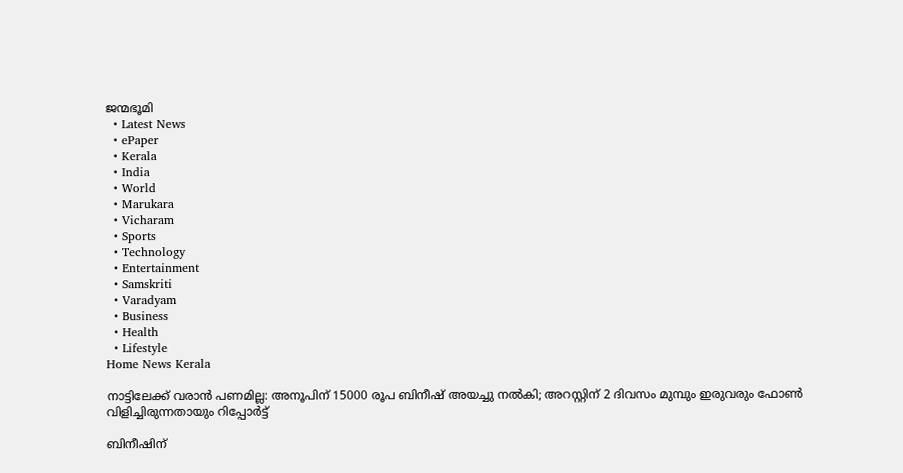ജന്മഭൂമി
  • Latest News
  • ePaper
  • Kerala
  • India
  • World
  • Marukara
  • Vicharam
  • Sports
  • Technology
  • Entertainment
  • Samskriti
  • Varadyam
  • Business
  • Health
  • Lifestyle
Home News Kerala

നാട്ടിലേക്ക് വരാന്‍ പണമില്ല: അനൂപിന് 15000 രൂപ ബിനീഷ് അയച്ചു നല്‍കി; അറസ്റ്റിന് 2 ദിവസം മുമ്പും ഇരുവരും ഫോണ്‍ വിളിച്ചിരുന്നതായും റിപ്പോര്‍ട്ട്

ബിനീഷിന്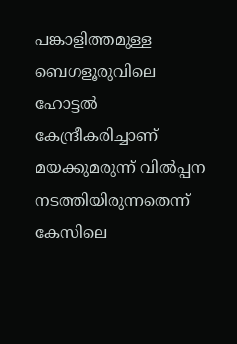പങ്കാളിത്തമുള്ള ബെഗളൂരുവിലെ ഹോട്ടല്‍ കേന്ദ്രീകരിച്ചാണ് മയക്കുമരുന്ന് വില്‍പ്പന നടത്തിയിരുന്നതെന്ന് കേസിലെ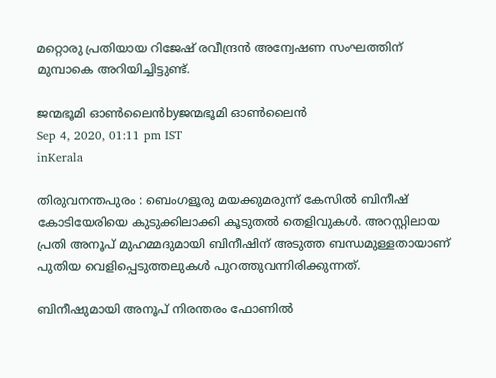മറ്റൊരു പ്രതിയായ റിജേഷ് രവീന്ദ്രന്‍ അന്വേഷണ സംഘത്തിന് മുമ്പാകെ അറിയിച്ചിട്ടുണ്ട്.

ജന്മഭൂമി ഓണ്‍ലൈന്‍byജന്മഭൂമി ഓണ്‍ലൈന്‍
Sep 4, 2020, 01:11 pm IST
inKerala

തിരുവനന്തപുരം : ബെംഗളൂരു മയക്കുമരുന്ന് കേസില്‍ ബിനീഷ് കോടിയേരിയെ കുടുക്കിലാക്കി കൂടുതല്‍ തെളിവുകള്‍. അറസ്റ്റിലായ പ്രതി അനൂപ് മുഹമ്മദുമായി ബിനീഷിന് അടുത്ത ബന്ധമുള്ളതായാണ് പുതിയ വെളിപ്പെടുത്തലുകള്‍ പുറത്തുവന്നിരിക്കുന്നത്.

ബിനീഷുമായി അനൂപ് നിരന്തരം ഫോണില്‍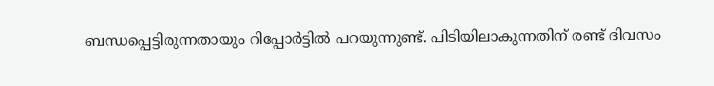ബന്ധപ്പെട്ടിരുന്നതായും റിപ്പോര്‍ട്ടില്‍ പറയുന്നുണ്ട്. പിടിയിലാകുന്നതിന് രണ്ട് ദിവസം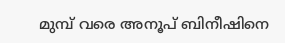മുമ്പ് വരെ അനൂപ് ബിനീഷിനെ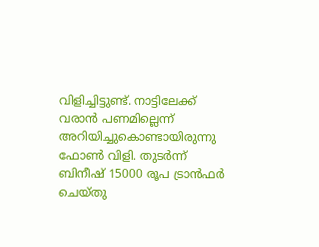വിളിച്ചിട്ടുണ്ട്. നാട്ടിലേക്ക് വരാന്‍ പണമില്ലെന്ന് അറിയിച്ചുകൊണ്ടായിരുന്നു ഫോണ്‍ വിളി. തുടര്‍ന്ന് ബിനീഷ് 15000 രൂപ ട്രാന്‍ഫര്‍ ചെയ്തു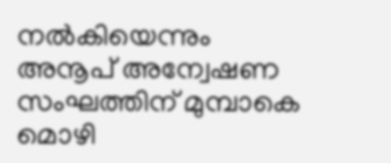നല്‍കിയെന്നും അനൂപ് അന്വേഷണ സംഘത്തിന് മുമ്പാകെ മൊഴി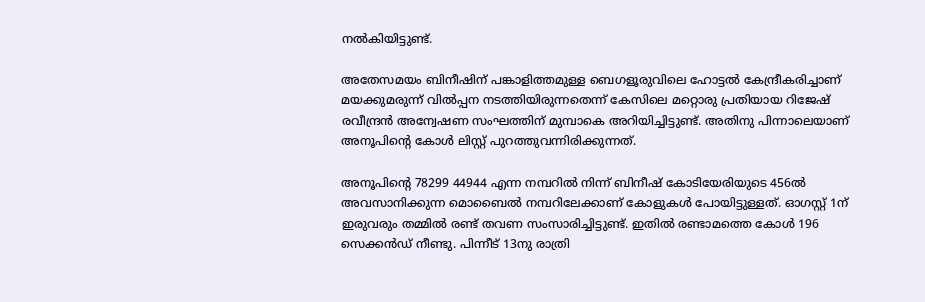നല്‍കിയിട്ടുണ്ട്.

അതേസമയം ബിനീഷിന് പങ്കാളിത്തമുള്ള ബെഗളൂരുവിലെ ഹോട്ടല്‍ കേന്ദ്രീകരിച്ചാണ് മയക്കുമരുന്ന് വില്‍പ്പന നടത്തിയിരുന്നതെന്ന് കേസിലെ മറ്റൊരു പ്രതിയായ റിജേഷ് രവീന്ദ്രന്‍ അന്വേഷണ സംഘത്തിന് മുമ്പാകെ അറിയിച്ചിട്ടുണ്ട്. അതിനു പിന്നാലെയാണ് അനൂപിന്റെ കോള്‍ ലിസ്റ്റ് പുറത്തുവന്നിരിക്കുന്നത്.

അനൂപിന്റെ 78299 44944 എന്ന നമ്പറില്‍ നിന്ന് ബിനീഷ് കോടിയേരിയുടെ 456ല്‍ അവസാനിക്കുന്ന മൊബൈല്‍ നമ്പറിലേക്കാണ് കോളുകള്‍ പോയിട്ടുള്ളത്. ഓഗസ്റ്റ് 1ന് ഇരുവരും തമ്മില്‍ രണ്ട് തവണ സംസാരിച്ചിട്ടുണ്ട്. ഇതില്‍ രണ്ടാമത്തെ കോള്‍ 196 സെക്കന്‍ഡ് നീണ്ടു. പിന്നീട് 13നു രാത്രി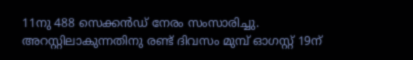11നു 488 സെക്കന്‍ഡ് നേരം സംസാരിച്ചു. അറസ്റ്റിലാകുന്നതിനു രണ്ട് ദിവസം മുമ്പ് ഓഗസ്റ്റ് 19ന്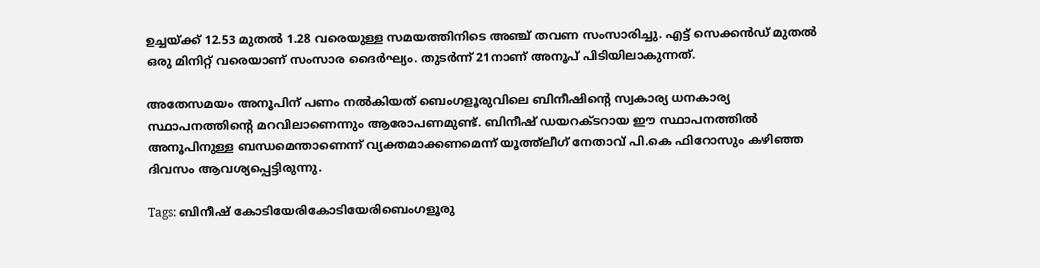ഉച്ചയ്‌ക്ക് 12.53 മുതല്‍ 1.28 വരെയുള്ള സമയത്തിനിടെ അഞ്ച് തവണ സംസാരിച്ചു. എട്ട് സെക്കന്‍ഡ് മുതല്‍ ഒരു മിനിറ്റ് വരെയാണ് സംസാര ദൈര്‍ഘ്യം. തുടര്‍ന്ന് 21നാണ് അനൂപ് പിടിയിലാകുന്നത്.

അതേസമയം അനൂപിന് പണം നല്‍കിയത് ബെംഗളൂരുവിലെ ബിനീഷിന്റെ സ്വകാര്യ ധനകാര്യ സ്ഥാപനത്തിന്റെ മറവിലാണെന്നും ആരോപണമുണ്ട്. ബിനീഷ് ഡയറക്ടറായ ഈ സ്ഥാപനത്തില്‍ അനൂപിനുള്ള ബന്ധമെന്താണെന്ന് വ്യക്തമാക്കണമെന്ന് യൂത്ത്‌ലീഗ് നേതാവ് പി.കെ ഫിറോസും കഴിഞ്ഞ ദിവസം ആവശ്യപ്പെട്ടിരുന്നു.

Tags: ബിനീഷ് കോടിയേരികോടിയേരിബെംഗളൂരു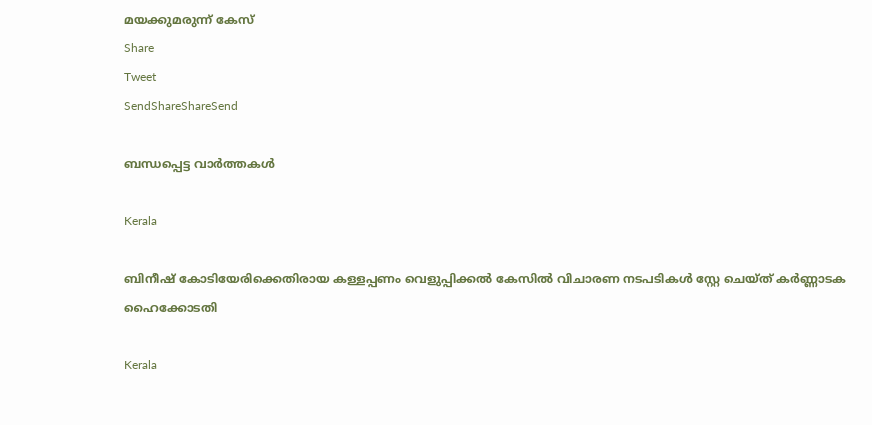മയക്കുമരുന്ന് കേസ്
Share
Tweet
SendShareShareSend

ബന്ധപ്പെട്ട വാര്‍ത്തകള്‍

Kerala

ബിനീഷ് കോടിയേരിക്കെതിരായ കള്ളപ്പണം വെളുപ്പിക്കല്‍ കേസില്‍ വിചാരണ നടപടികള്‍ സ്റ്റേ ചെയ്ത് കര്‍ണ്ണാടക ഹൈക്കോടതി

Kerala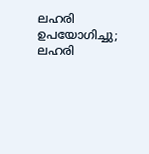ലഹരി ഉപയോഗിച്ചു; ലഹരി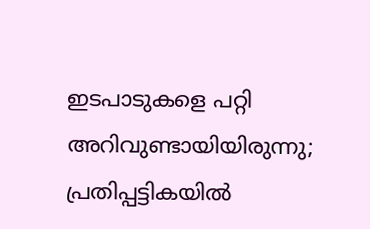ഇടപാടുകളെ പറ്റി അറിവുണ്ടായിയിരുന്നു; പ്രതിപ്പട്ടികയില്‍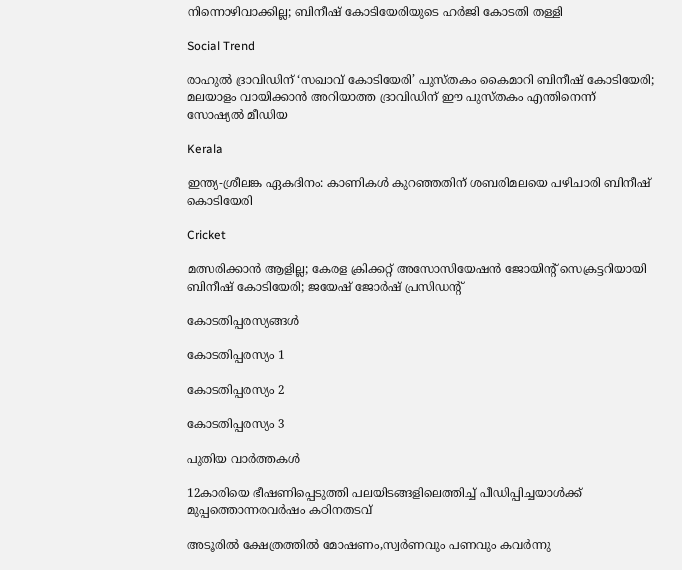നിന്നൊഴിവാക്കില്ല; ബിനീഷ് കോടിയേരിയുടെ ഹര്‍ജി കോടതി തള്ളി

Social Trend

രാഹുല്‍ ദ്രാവിഡിന് ‘സഖാവ് കോടിയേരി’ പുസ്തകം കൈമാറി ബിനീഷ് കോടിയേരി; മലയാളം വായിക്കാന്‍ അറിയാത്ത ദ്രാവിഡിന് ഈ പുസ്തകം എന്തിനെന്ന് സോഷ്യല്‍ മീഡിയ

Kerala

ഇന്ത്യ-ശ്രീലങ്ക ഏകദിനം: കാണികള്‍ കുറഞ്ഞതിന് ശബരിമലയെ പഴിചാരി ബിനീഷ് കൊടിയേരി

Cricket

മത്സരിക്കാന്‍ ആളില്ല; കേരള ക്രിക്കറ്റ് അസോസിയേഷന്‍ ജോയിന്റ് സെക്രട്ടറിയായി ബിനീഷ് കോടിയേരി; ജയേഷ് ജോര്‍ഷ് പ്രസിഡന്റ്

കോടതിപ്പരസ്യങ്ങള്‍

കോടതിപ്പരസ്യം 1

കോടതിപ്പരസ്യം 2

കോടതിപ്പരസ്യം 3

പുതിയ വാര്‍ത്തകള്‍

12കാരിയെ ഭീഷണിപ്പെടുത്തി പലയിടങ്ങളിലെത്തിച്ച് പീഡിപ്പിച്ചയാള്‍ക്ക് മുപ്പത്തൊന്നരവര്‍ഷം കഠിനതടവ്

അടൂരില്‍ ക്ഷേത്രത്തില്‍ മോഷണം,സ്വര്‍ണവും പണവും കവര്‍ന്നു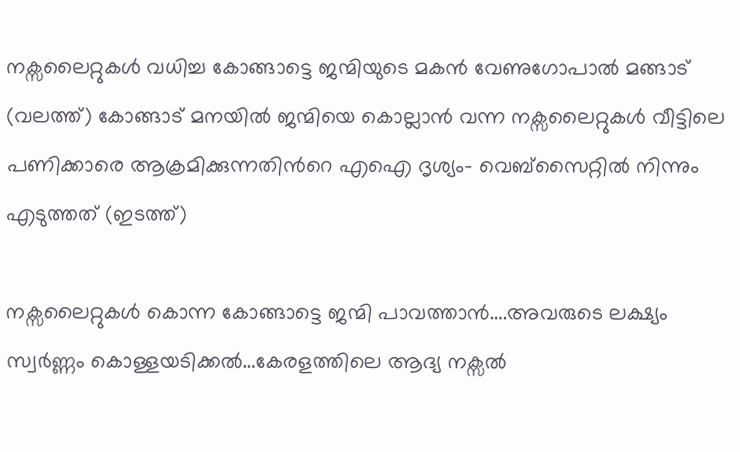നക്സലൈറ്റുകള്‍ വധിച്ച കോങ്ങാട്ടെ ജന്മിയുടെ മകന്‍ വേണുഗോപാല്‍ മങ്ങാട് (വലത്ത്) കോങ്ങാട് മനയില്‍ ജന്മിയെ കൊല്ലാന്‍ വന്ന നക്സലൈറ്റുകള്‍ വീട്ടിലെ പണിക്കാരെ ആക്രമിക്കുന്നതിന്‍റെ എഐ ദൃശ്യം- വെബ്സൈറ്റില്‍ നിന്നും എടുത്തത് (ഇടത്ത്)

നക്സലൈറ്റുകള്‍ കൊന്ന കോങ്ങാട്ടെ ജന്മി പാവത്താന്‍….അവരുടെ ലക്ഷ്യം സ്വര്‍ണ്ണം കൊള്ളയടിക്കല്‍…കേരളത്തിലെ ആദ്യ നക്സല്‍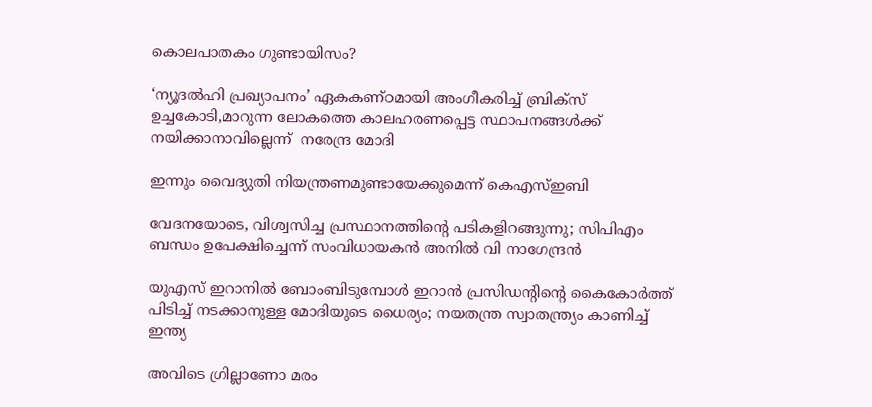കൊലപാതകം ഗുണ്ടായിസം?

‘ന്യൂദല്‍ഹി പ്രഖ്യാപനം’ ഏകകണ്ഠമായി അംഗീകരിച്ച് ബ്രിക്സ് ഉച്ചകോടി,മാറുന്ന ലോകത്തെ കാലഹരണപ്പെട്ട സ്ഥാപനങ്ങള്‍ക്ക് നയിക്കാനാവില്ലെന്ന്  നരേന്ദ്ര മോദി

ഇന്നും വൈദ്യുതി നിയന്ത്രണമുണ്ടായേക്കുമെന്ന് കെഎസ്ഇബി

വേദനയോടെ, വിശ്വസിച്ച പ്രസ്ഥാനത്തിന്റെ പടികളിറങ്ങുന്നു; സിപിഎം ബന്ധം ഉപേക്ഷിച്ചെന്ന് സംവിധായകന്‍ അനില്‍ വി നാഗേന്ദ്രന്‍

യുഎസ് ഇറാനില്‍ ബോംബിടുമ്പോള്‍ ഇറാന്‍ പ്രസിഡന്‍റിന്റെ കൈകോര്‍ത്ത് പിടിച്ച് നടക്കാനുള്ള മോദിയുടെ ധൈര്യം; നയതന്ത്ര സ്വാതന്ത്ര്യം കാണിച്ച് ഇന്ത്യ

അവിടെ ഗ്രില്ലാണോ മരം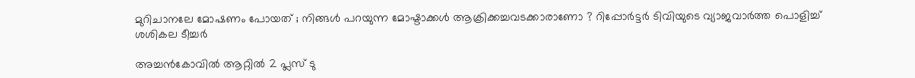മുറിചാനലേ മോഷണം പോയത് ; നിങ്ങൾ പറയുന്ന മോഷ്ടാക്കൾ ആക്രിക്കച്ചവടക്കാരാണോ ? റിപ്പോർട്ടർ ടിവിയുടെ വ്യാജവാർത്ത പൊളിച്ച് ശശികല ടീച്ചർ

അച്ചന്‍കോവില്‍ ആറ്റില്‍ 2 പ്ലസ് ടു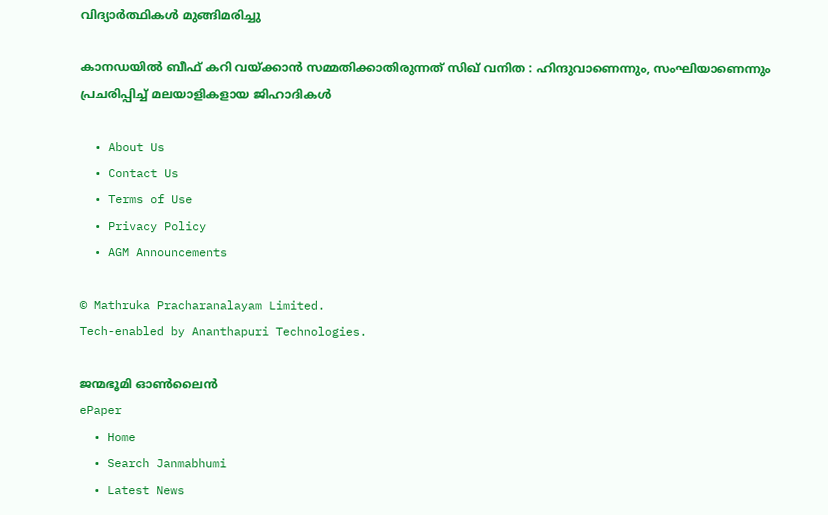വിദ്യാര്‍ത്ഥികള്‍ മുങ്ങിമരിച്ചു

കാനഡയിൽ ബീഫ് കറി വയ്‌ക്കാൻ സമ്മതിക്കാതിരുന്നത് സിഖ് വനിത : ഹിന്ദുവാണെന്നും, സംഘിയാണെന്നും പ്രചരിപ്പിച്ച് മലയാളികളായ ജിഹാദികൾ

  • About Us
  • Contact Us
  • Terms of Use
  • Privacy Policy
  • AGM Announcements

© Mathruka Pracharanalayam Limited.
Tech-enabled by Ananthapuri Technologies.

ജന്മഭൂമി ഓണ്‍ലൈന്‍
ePaper
  • Home
  • Search Janmabhumi
  • Latest News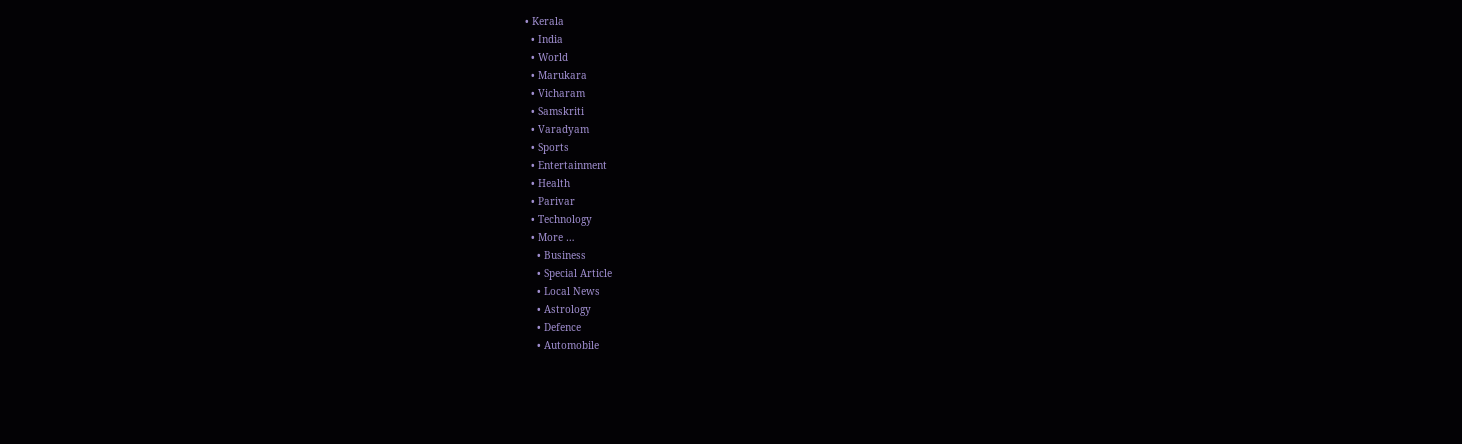• Kerala
  • India
  • World
  • Marukara
  • Vicharam
  • Samskriti
  • Varadyam
  • Sports
  • Entertainment
  • Health
  • Parivar
  • Technology
  • More …
    • Business
    • Special Article
    • Local News
    • Astrology
    • Defence
    • Automobile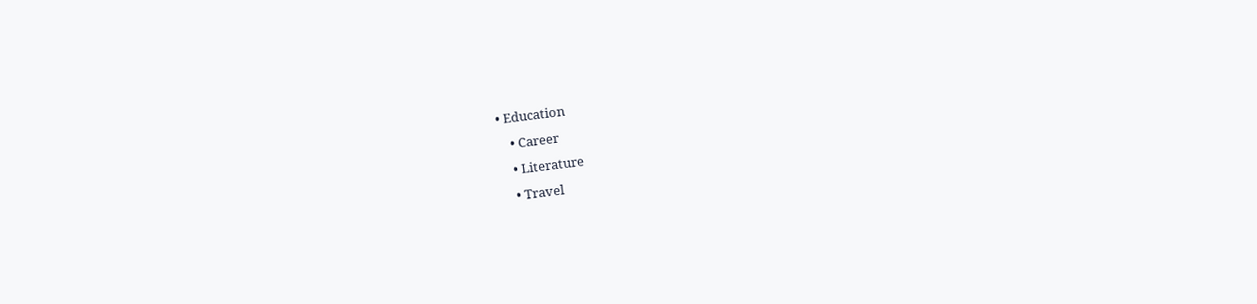• Education
    • Career
    • Literature
    • Travel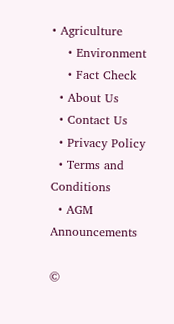• Agriculture
    • Environment
    • Fact Check
  • About Us
  • Contact Us
  • Privacy Policy
  • Terms and Conditions
  • AGM Announcements

©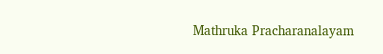Mathruka Pracharanalayam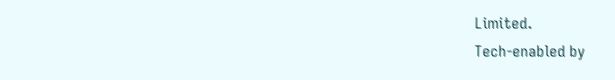Limited.
Tech-enabled by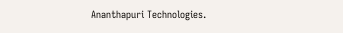Ananthapuri Technologies.